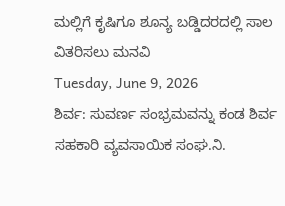ಮಲ್ಲಿಗೆ ಕೃಷಿಗೂ ಶೂನ್ಯ ಬಡ್ಡಿದರದಲ್ಲಿ ಸಾಲ ವಿತರಿಸಲು ಮನವಿ
Tuesday, June 9, 2026
ಶಿರ್ವ: ಸುವರ್ಣ ಸಂಭ್ರಮವನ್ನು ಕಂಡ ಶಿರ್ವ ಸಹಕಾರಿ ವ್ಯವಸಾಯಿಕ ಸಂಘ.ನಿ.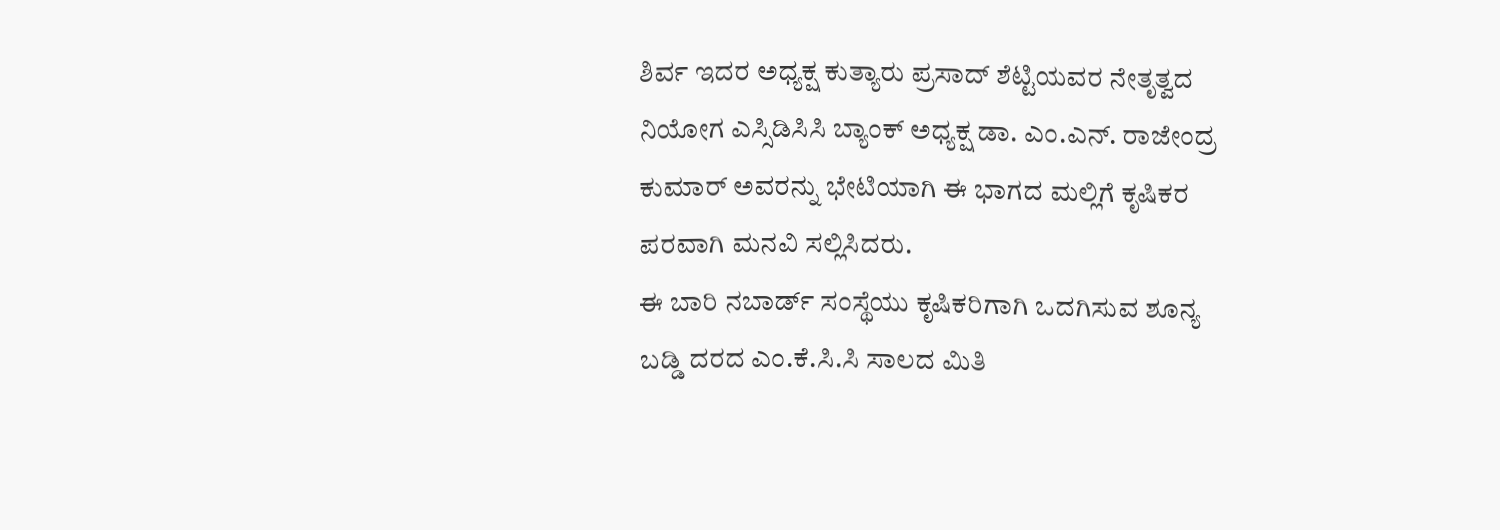ಶಿರ್ವ ಇದರ ಅಧ್ಯಕ್ಷ ಕುತ್ಯಾರು ಪ್ರಸಾದ್ ಶೆಟ್ಟಿಯವರ ನೇತೃತ್ವದ ನಿಯೋಗ ಎಸ್ಸಿಡಿಸಿಸಿ ಬ್ಯಾಂಕ್ ಅಧ್ಯಕ್ಷ ಡಾ. ಎಂ.ಎನ್. ರಾಜೇಂದ್ರ ಕುಮಾರ್ ಅವರನ್ನು ಭೇಟಿಯಾಗಿ ಈ ಭಾಗದ ಮಲ್ಲಿಗೆ ಕೃಷಿಕರ ಪರವಾಗಿ ಮನವಿ ಸಲ್ಲಿಸಿದರು.
ಈ ಬಾರಿ ನಬಾರ್ಡ್ ಸಂಸ್ಥೆಯು ಕೃಷಿಕರಿಗಾಗಿ ಒದಗಿಸುವ ಶೂನ್ಯ ಬಡ್ಡಿ ದರದ ಎಂ.ಕೆ.ಸಿ.ಸಿ ಸಾಲದ ಮಿತಿ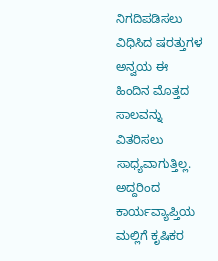ನಿಗದಿಪಡಿಸಲು ವಿಧಿಸಿದ ಷರತ್ತುಗಳ ಅನ್ವಯ ಈ ಹಿಂದಿನ ಮೊತ್ತದ ಸಾಲವನ್ನು ವಿತರಿಸಲು ಸಾಧ್ಯವಾಗುತ್ತಿಲ್ಲ. ಅದ್ದರಿಂದ ಕಾರ್ಯವ್ಯಾಪ್ತಿಯ ಮಲ್ಲಿಗೆ ಕೃಷಿಕರ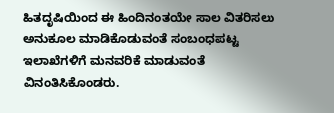ಹಿತದೃಷಿಯಿಂದ ಈ ಹಿಂದಿನಂತಯೇ ಸಾಲ ವಿತರಿಸಲು ಅನುಕೂಲ ಮಾಡಿಕೊಡುವಂತೆ ಸಂಬಂಧಪಟ್ಟ ಇಲಾಖೆಗಳಿಗೆ ಮನವರಿಕೆ ಮಾಡುವಂತೆ ವಿನಂತಿಸಿಕೊಂಡರು.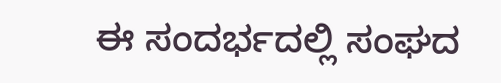ಈ ಸಂದರ್ಭದಲ್ಲಿ ಸಂಘದ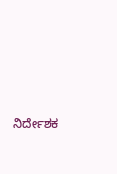ನಿರ್ದೇಶಕ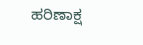ಹರಿಣಾಕ್ಷ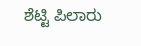ಶೆಟ್ಟಿ ಪಿಲಾರು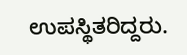ಉಪಸ್ಥಿತರಿದ್ದರು.